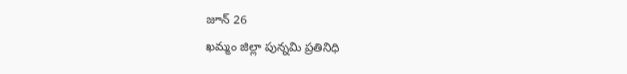జూన్ 26
ఖమ్మం జిల్లా పున్నమి ప్రతినిధి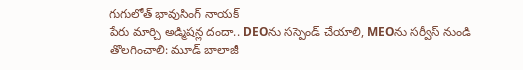గుగులోత్ భావుసింగ్ నాయక్
పేరు మార్చి అడ్మిషన్ల దందా.. DEOను సస్పెండ్ చేయాలి, MEOను సర్వీస్ నుండి తొలగించాలి: మూడ్ బాలాజీ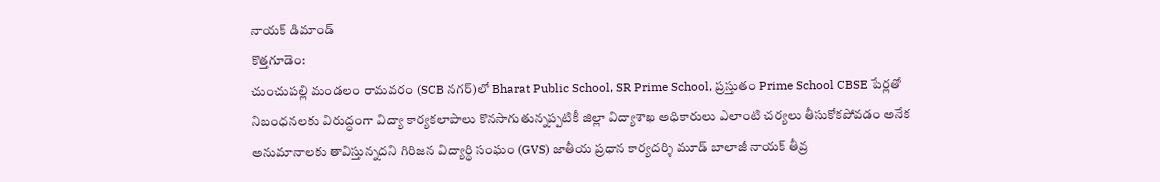నాయక్ డిమాండ్
కొత్తగూడెం:
చుంచుపల్లి మండలం రామవరం (SCB నగర్)లో Bharat Public School, SR Prime School, ప్రస్తుతం Prime School CBSE పేర్లతో నిబంధనలకు విరుద్ధంగా విద్యా కార్యకలాపాలు కొనసాగుతున్నప్పటికీ జిల్లా విద్యాశాఖ అధికారులు ఎలాంటి చర్యలు తీసుకోకపోవడం అనేక అనుమానాలకు తావిస్తున్నదని గిరిజన విద్యార్థి సంఘం (GVS) జాతీయ ప్రధాన కార్యదర్శి మూడ్ బాలాజీ నాయక్ తీవ్ర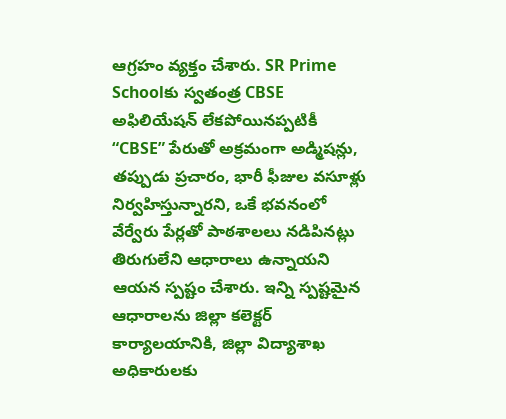ఆగ్రహం వ్యక్తం చేశారు. SR Prime Schoolకు స్వతంత్ర CBSE అఫిలియేషన్ లేకపోయినప్పటికీ “CBSE” పేరుతో అక్రమంగా అడ్మిషన్లు, తప్పుడు ప్రచారం, భారీ ఫీజుల వసూళ్లు నిర్వహిస్తున్నారని, ఒకే భవనంలో వేర్వేరు పేర్లతో పాఠశాలలు నడిపినట్లు తిరుగులేని ఆధారాలు ఉన్నాయని ఆయన స్పష్టం చేశారు. ఇన్ని స్పష్టమైన ఆధారాలను జిల్లా కలెక్టర్ కార్యాలయానికి, జిల్లా విద్యాశాఖ అధికారులకు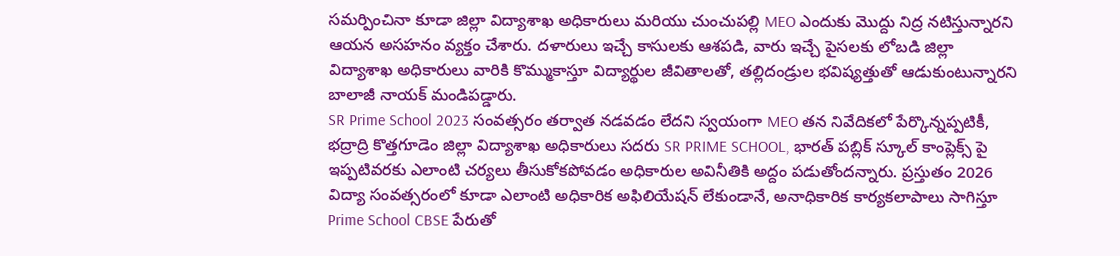సమర్పించినా కూడా జిల్లా విద్యాశాఖ అధికారులు మరియు చుంచుపల్లి MEO ఎందుకు మొద్దు నిద్ర నటిస్తున్నారని ఆయన అసహనం వ్యక్తం చేశారు. దళారులు ఇచ్చే కాసులకు ఆశపడి, వారు ఇచ్చే పైసలకు లోబడి జిల్లా విద్యాశాఖ అధికారులు వారికి కొమ్ముకాస్తూ విద్యార్థుల జీవితాలతో, తల్లిదండ్రుల భవిష్యత్తుతో ఆడుకుంటున్నారని బాలాజీ నాయక్ మండిపడ్డారు.
SR Prime School 2023 సంవత్సరం తర్వాత నడవడం లేదని స్వయంగా MEO తన నివేదికలో పేర్కొన్నప్పటికీ, భద్రాద్రి కొత్తగూడెం జిల్లా విద్యాశాఖ అధికారులు సదరు SR PRIME SCHOOL, భారత్ పబ్లిక్ స్కూల్ కాంప్లెక్స్ పై ఇప్పటివరకు ఎలాంటి చర్యలు తీసుకోకపోవడం అధికారుల అవినీతికి అద్దం పడుతోందన్నారు. ప్రస్తుతం 2026 విద్యా సంవత్సరంలో కూడా ఎలాంటి అధికారిక అఫిలియేషన్ లేకుండానే, అనాధికారిక కార్యకలాపాలు సాగిస్తూ Prime School CBSE పేరుతో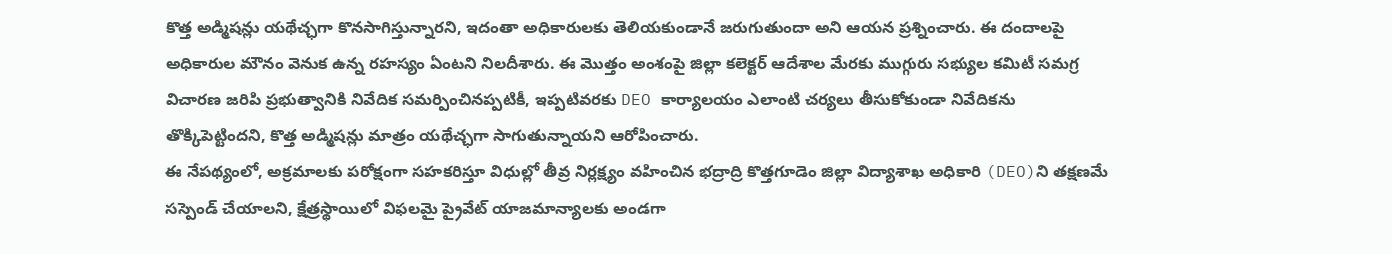కొత్త అడ్మిషన్లు యథేచ్ఛగా కొనసాగిస్తున్నారని, ఇదంతా అధికారులకు తెలియకుండానే జరుగుతుందా అని ఆయన ప్రశ్నించారు. ఈ దందాలపై అధికారుల మౌనం వెనుక ఉన్న రహస్యం ఏంటని నిలదీశారు. ఈ మొత్తం అంశంపై జిల్లా కలెక్టర్ ఆదేశాల మేరకు ముగ్గురు సభ్యుల కమిటీ సమగ్ర విచారణ జరిపి ప్రభుత్వానికి నివేదిక సమర్పించినప్పటికీ, ఇప్పటివరకు DEO కార్యాలయం ఎలాంటి చర్యలు తీసుకోకుండా నివేదికను తొక్కిపెట్టిందని, కొత్త అడ్మిషన్లు మాత్రం యథేచ్ఛగా సాగుతున్నాయని ఆరోపించారు.
ఈ నేపథ్యంలో, అక్రమాలకు పరోక్షంగా సహకరిస్తూ విధుల్లో తీవ్ర నిర్లక్ష్యం వహించిన భద్రాద్రి కొత్తగూడెం జిల్లా విద్యాశాఖ అధికారి (DEO)ని తక్షణమే సస్పెండ్ చేయాలని, క్షేత్రస్థాయిలో విఫలమై ప్రైవేట్ యాజమాన్యాలకు అండగా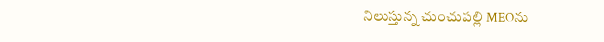నిలుస్తున్న చుంచుపల్లి MEOను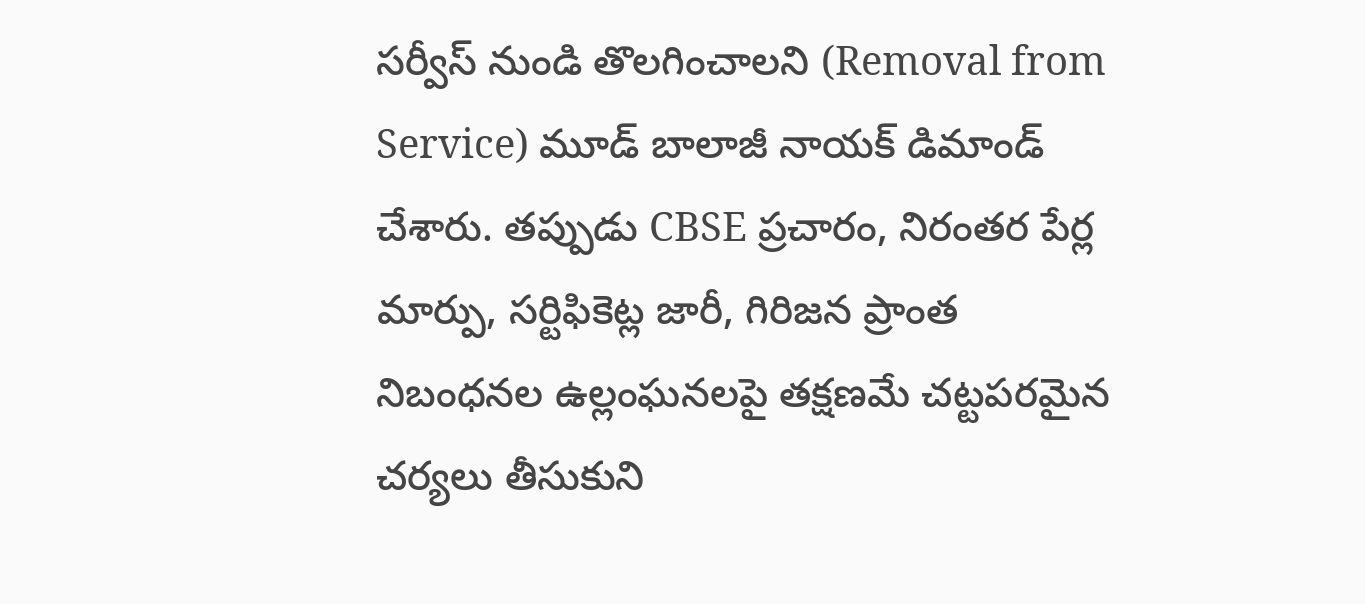సర్వీస్ నుండి తొలగించాలని (Removal from Service) మూడ్ బాలాజీ నాయక్ డిమాండ్ చేశారు. తప్పుడు CBSE ప్రచారం, నిరంతర పేర్ల మార్పు, సర్టిఫికెట్ల జారీ, గిరిజన ప్రాంత నిబంధనల ఉల్లంఘనలపై తక్షణమే చట్టపరమైన చర్యలు తీసుకుని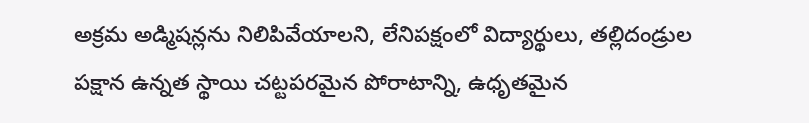అక్రమ అడ్మిషన్లను నిలిపివేయాలని, లేనిపక్షంలో విద్యార్థులు, తల్లిదండ్రుల పక్షాన ఉన్నత స్థాయి చట్టపరమైన పోరాటాన్ని, ఉధృతమైన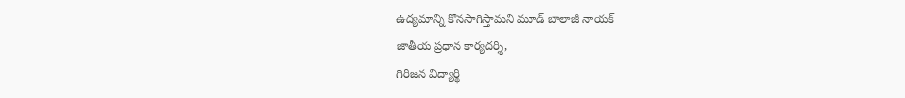ఉద్యమాన్ని కొనసాగిస్తామని మూడ్ బాలాజీ నాయక్
జాతీయ ప్రధాన కార్యదర్శి,
గిరిజన విద్యార్థి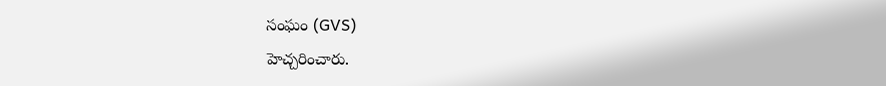సంఘం (GVS)
హెచ్చరించారు.